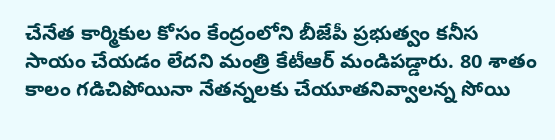చేనేత కార్మికుల కోసం కేంద్రంలోని బీజేపీ ప్రభుత్వం కనీస సాయం చేయడం లేదని మంత్రి కేటీఆర్ మండిపడ్డారు. 80 శాతం కాలం గడిచిపోయినా నేతన్నలకు చేయూతనివ్వాలన్న సోయి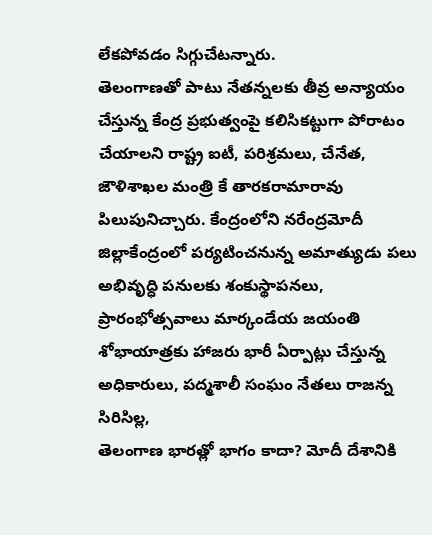లేకపోవడం సిగ్గుచేటన్నారు.
తెలంగాణతో పాటు నేతన్నలకు తీవ్ర అన్యాయం చేస్తున్న కేంద్ర ప్రభుత్వంపై కలిసికట్టుగా పోరాటం చేయాలని రాష్ట్ర ఐటీ, పరిశ్రమలు, చేనేత, జౌళిశాఖల మంత్రి కే తారకరామారావు పిలుపునిచ్చారు. కేంద్రంలోని నరేంద్రమోదీ
జిల్లాకేంద్రంలో పర్యటించనున్న అమాత్యుడు పలు అభివృద్ధి పనులకు శంకుస్థాపనలు, ప్రారంభోత్సవాలు మార్కండేయ జయంతి శోభాయాత్రకు హాజరు భారీ ఏర్పాట్లు చేస్తున్న అధికారులు, పద్మశాలీ సంఘం నేతలు రాజన్న సిరిసిల్ల,
తెలంగాణ భారత్లో భాగం కాదా? మోదీ దేశానికి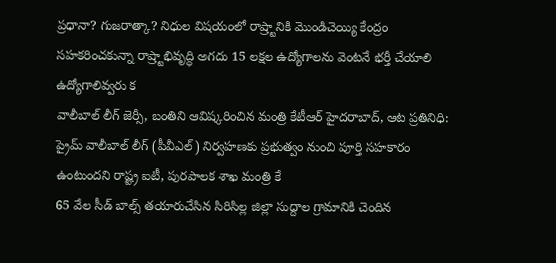ప్రధానా? గుజరాత్కా? నిధుల విషయంలో రాష్ర్టానికి మొండిచెయ్యి కేంద్రం సహకరించకున్నా రాష్ర్టాభివృద్ధి అగదు 15 లక్షల ఉద్యోగాలను వెంటనే భర్తీ చేయాలి ఉద్యోగాలివ్వరు క
వాలీబాల్ లీగ్ జెర్సీ, బంతిని ఆవిష్కరించిన మంత్రి కేటీఆర్ హైదరాబాద్, ఆట ప్రతినిధి: ప్రైమ్ వాలీబాల్ లీగ్ (పీవీఎల్) నిర్వహణకు ప్రభుత్వం నుంచి పూర్తి సహకారం ఉంటుందని రాష్ట్ర ఐటీ, పురపాలక శాఖ మంత్రి కే
65 వేల సీడ్ బాల్స్ తయారుచేసిన సిరిసిల్ల జిల్లా సుద్దాల గ్రామానికి చెందిన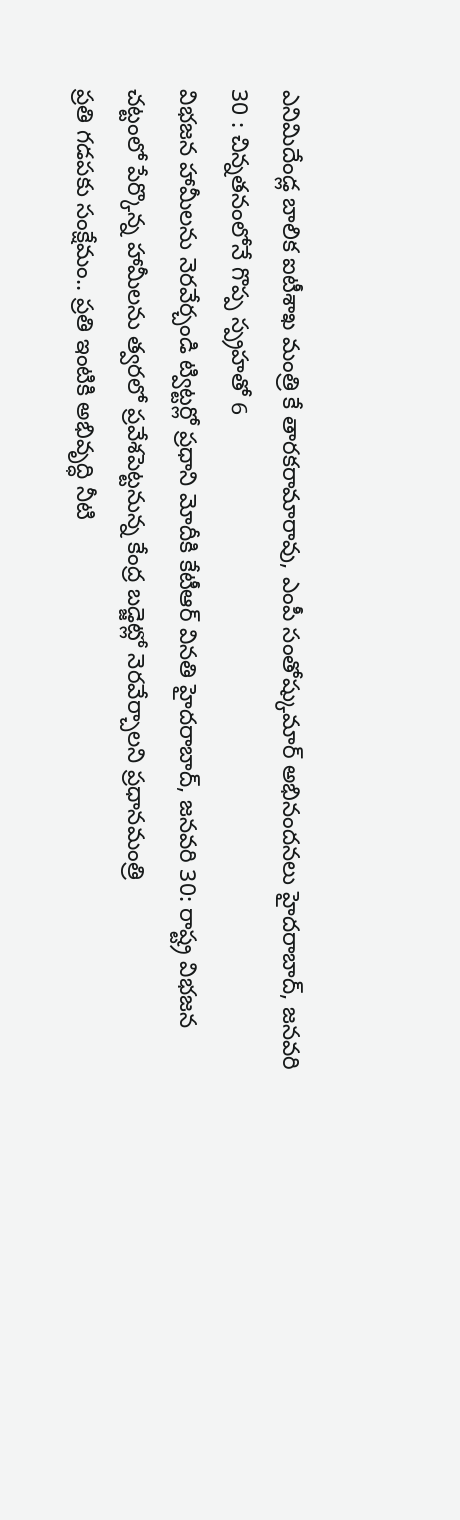ఎనిమిదేండ్ల బాలిక ఐటీశాఖ మంత్రి కే తారకరామారావు, ఎంపీ సంతోష్కుమార్ అభినందనలు హైదరాబాద్, జనవరి 30 : చిన్నతనంలోనే గొప్ప స్ప్రహతో 6
విభజన హామీలను నెరవేర్చండి ట్విట్టర్లో ప్రధాని మోదీకి కేటీఆర్ వినతి హైదరాబాద్, జనవరి 30: రాష్ట్ర విభజన చట్టంలో పేర్కొన్న హామీలను త్వరలో ప్రవేశపెట్టనున్న కేంద్ర బడ్జెట్లో నెరవేర్చాలని ప్రధానమంత్రి
ప్రతి గడపకు సంక్షేమం.. ప్రతి ఇంటికి అభివృద్ధి నీటి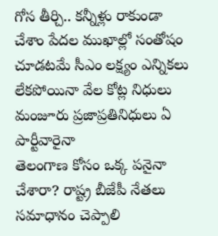గోస తీర్చి.. కన్నీళ్లు రాకుండా చేశాం పేదల ముఖాల్లో సంతోషం చూడటమే సీఎం లక్ష్యం ఎన్నికలు లేకపోయినా వేల కోట్ల నిధులు మంజూరు ప్రజాప్రతినిధులు ఏ పార్టీవారైనా
తెలంగాణ కోసం ఒక్క పనైనా చేశారా? రాష్ట్ర బీజేపీ నేతలు సమాధానం చెప్పాలి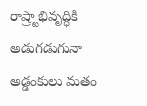రాష్ర్టాభివృద్ధికి అడుగడుగునా అడ్డంకులు మతం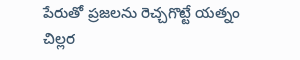పేరుతో ప్రజలను రెచ్చగొట్టే యత్నం చిల్లర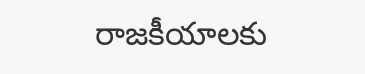రాజకీయాలకు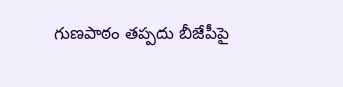గుణపాఠం తప్పదు బీజేపీపై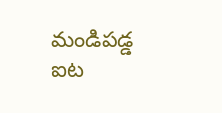మండిపడ్డ ఐట